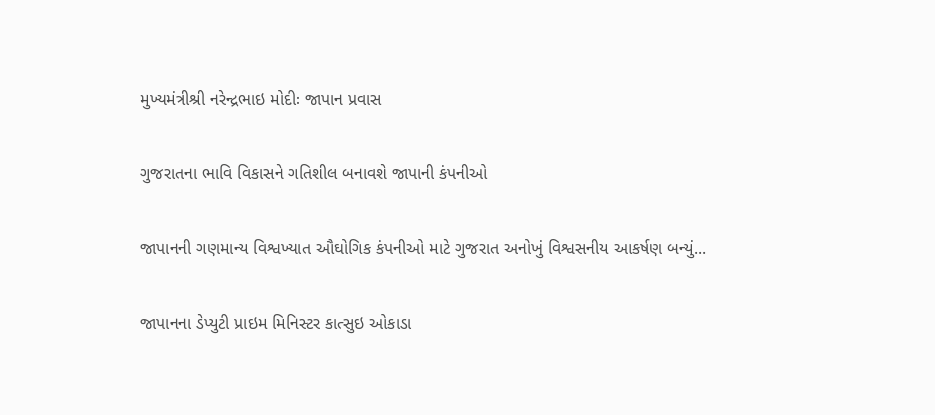મુખ્યમંત્રીશ્રી નરેન્દ્રભાઇ મોદીઃ જાપાન પ્રવાસ

ગુજરાતના ભાવિ વિકાસને ગતિશીલ બનાવશે જાપાની કંપનીઓ

જાપાનની ગણમાન્ય વિશ્વખ્યાત ઔઘોગિક કંપનીઓ માટે ગુજરાત અનોખું વિશ્વસનીય આકર્ષણ બન્યું...

જાપાનના ડેપ્યુટી પ્રાઇમ મિનિસ્ટર કાત્સુઇ ઓકાડા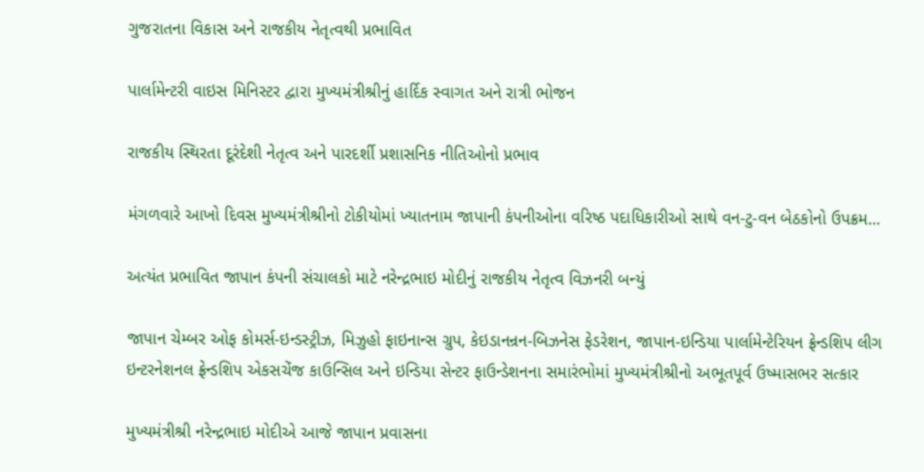ગુજરાતના વિકાસ અને રાજકીય નેતૃત્વથી પ્રભાવિત

પાર્લામેન્ટરી વાઇસ મિનિસ્ટર દ્વારા મુખ્યમંત્રીશ્રીનું હાર્દિક સ્વાગત અને રાત્રી ભોજન

રાજકીય સ્થિરતા દૂરંદેશી નેતૃત્વ અને પારદર્શી પ્રશાસનિક નીતિઓનો પ્રભાવ

મંગળવારે આખો દિવસ મુખ્યમંત્રીશ્રીનો ટોકીયોમાં ખ્યાતનામ જાપાની કંપનીઓના વરિષ્ઠ પદાધિકારીઓ સાથે વન-ટુ-વન બેઠકોનો ઉપક્રમ...

અત્યંત પ્રભાવિત જાપાન કંપની સંચાલકો માટે નરેન્દ્રભાઇ મોદીનું રાજકીય નેતૃત્વ વિઝનરી બન્યું

જાપાન ચેમ્બર ઓફ કોમર્સ-ઇન્ડસ્ટ્રીઝ, મિઝુહો ફાઇનાન્સ ગ્રુપ, કેઇડાનન્રન-બિઝનેસ ફેડરેશન, જાપાન-ઇન્ડિયા પાર્લામેન્ટેરિયન ફ્રેન્ડશિપ લીગ ઇન્ટરનેશનલ ફ્રેન્ડશિપ એકસચેંજ કાઉન્સિલ અને ઇન્ડિયા સેન્ટર ફાઉન્ડેશનના સમારંભોમાં મુખ્યમંત્રીશ્રીનો અભૂતપૂર્વ ઉષ્માસભર સત્કાર

મુખ્યમંત્રીશ્રી નરેન્દ્રભાઇ મોદીએ આજે જાપાન પ્રવાસના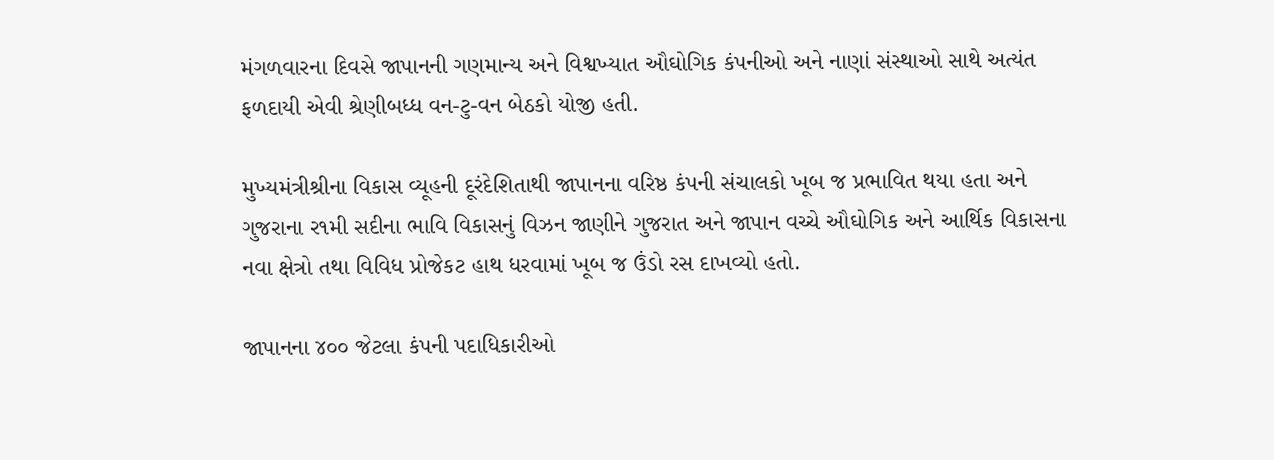મંગળવારના દિવસે જાપાનની ગણમાન્ય અને વિશ્વખ્યાત ઔઘોગિક કંપનીઓ અને નાણાં સંસ્થાઓ સાથે અત્યંત ફળદાયી એવી શ્રેણીબધ્ધ વન-ટુ-વન બેઠકો યોજી હતી.

મુખ્યમંત્રીશ્રીના વિકાસ વ્યૂહની દૂરંદેશિતાથી જાપાનના વરિષ્ઠ કંપની સંચાલકો ખૂબ જ પ્રભાવિત થયા હતા અને ગુજરાના ર૧મી સદીના ભાવિ વિકાસનું વિઝન જાણીને ગુજરાત અને જાપાન વચ્ચે ઔઘોગિક અને આર્થિક વિકાસના નવા ક્ષેત્રો તથા વિવિધ પ્રોજેકટ હાથ ધરવામાં ખૂબ જ ઉંડો રસ દાખવ્યો હતો.

જાપાનના ૪૦૦ જેટલા કંપની પદાધિકારીઓ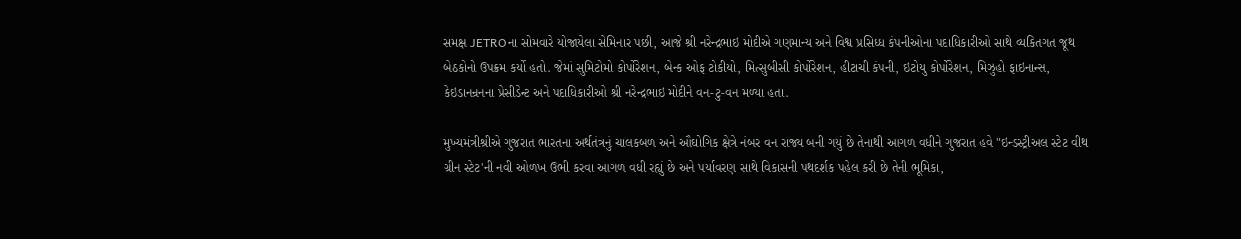સમક્ષ JETROના સોમવારે યોજાયેલા સેમિનાર પછી, આજે શ્રી નરેન્દ્રભાઇ મોદીએ ગણમાન્ય અને વિશ્વ પ્રસિધ્ધ કંપનીઓના પદાધિકારીઓ સાથે વ્યકિતગત જૂથ બેઠકોનો ઉપક્રમ કર્યો હતો. જેમાં સુમિટોમો કોર્પોરેશન, બેન્ક ઓફ ટોકીયો, મિત્સુબીસી કોર્પોરેશન, હીટાચી કંપની, ઇટોયુ કોર્પોરેશન, મિઝુહો ફાઇનાન્સ, કેઇડાનન્રનના પ્રેસીડેન્ટ અને પદાધિકારીઓ શ્રી નરેન્દ્રભાઇ મોદીને વન-ટુ-વન મળ્યા હતા.

મુખ્યમંત્રીશ્રીએ ગુજરાત ભારતના અર્થતંત્રનું ચાલકબળ અને ઔઘોગિક ક્ષેત્રે નંબર વન રાજ્ય બની ગયું છે તેનાથી આગળ વધીને ગુજરાત હવે "ઇન્ડસ્ટ્રીઅલ સ્ટેટ વીથ ગ્રીન સ્ટેટ'ની નવી ઓળખ ઉભી કરવા આગળ વધી રહ્યું છે અને પર્યાવરણ સાથે વિકાસની પથદર્શક પહેલ કરી છે તેની ભૂમિકા,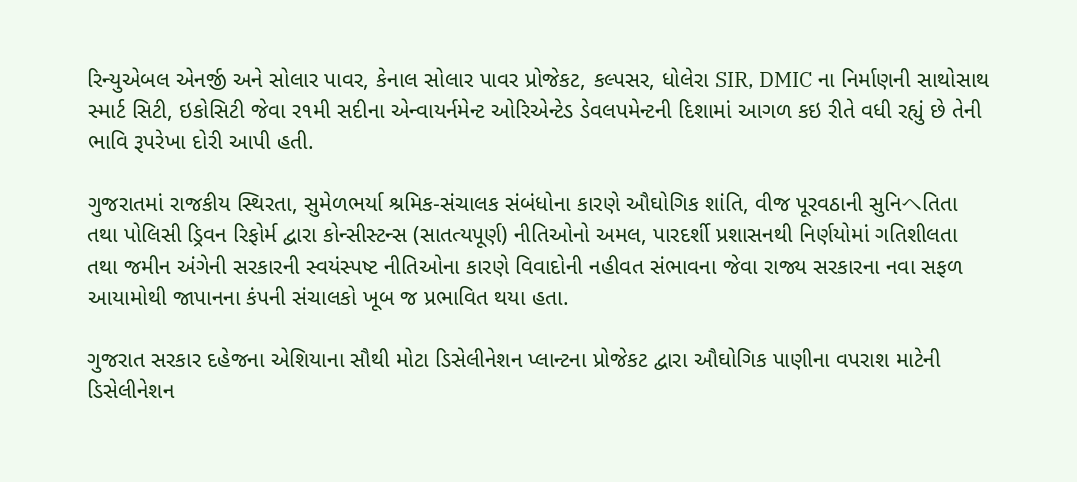રિન્યુએબલ એનર્જી અને સોલાર પાવર, કેનાલ સોલાર પાવર પ્રોજેકટ, કલ્પસર, ધોલેરા SIR, DMIC ના નિર્માણની સાથોસાથ સ્માર્ટ સિટી, ઇકોસિટી જેવા ર૧મી સદીના એન્વાયર્નમેન્ટ ઓરિએન્ટેડ ડેવલપમેન્ટની દિશામાં આગળ કઇ રીતે વધી રહ્યું છે તેની ભાવિ રૂપરેખા દોરી આપી હતી.

ગુજરાતમાં રાજકીય સ્થિરતા, સુમેળભર્યા શ્રમિક-સંચાલક સંબંધોના કારણે ઔઘોગિક શાંતિ, વીજ પૂરવઠાની સુનિヘતિતા તથા પોલિસી ડ્રિવન રિફોર્મ દ્વારા કોન્સીસ્ટન્સ (સાતત્યપૂર્ણ) નીતિઓનો અમલ, પારદર્શી પ્રશાસનથી નિર્ણયોમાં ગતિશીલતા તથા જમીન અંગેની સરકારની સ્વયંસ્પષ્ટ નીતિઓના કારણે વિવાદોની નહીવત સંભાવના જેવા રાજ્ય સરકારના નવા સફળ આયામોથી જાપાનના કંપની સંચાલકો ખૂબ જ પ્રભાવિત થયા હતા.

ગુજરાત સરકાર દહેજના એશિયાના સૌથી મોટા ડિસેલીનેશન પ્લાન્ટના પ્રોજેકટ દ્વારા ઔઘોગિક પાણીના વપરાશ માટેની ડિસેલીનેશન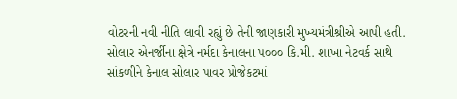વોટરની નવી નીતિ લાવી રહ્યું છે તેની જાણકારી મુખ્યમંત્રીશ્રીએ આપી હતી. સોલાર એનર્જીના ક્ષેત્રે નર્મદા કેનાલના પ૦૦૦ કિ.મી. શાખા નેટવર્ક સાથે સાંકળીને કેનાલ સોલાર પાવર પ્રોજેકટમાં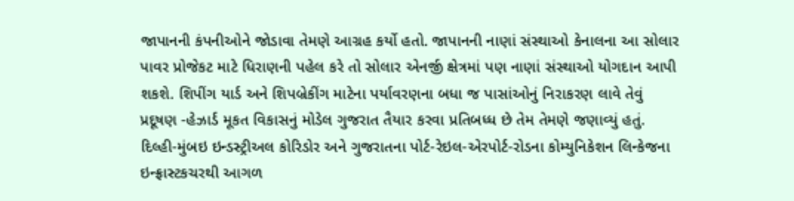જાપાનની કંપનીઓને જોડાવા તેમણે આગ્રહ કર્યો હતો. જાપાનની નાણાં સંસ્થાઓ કેનાલના આ સોલાર પાવર પ્રોજેકટ માટે ધિરાણની પહેલ કરે તો સોલાર એનર્જી ક્ષેત્રમાં પણ નાણાં સંસ્થાઓ યોગદાન આપી શકશે. શિપીંગ યાર્ડ અને શિપબ્રેકીંગ માટેના પર્યાવરણના બધા જ પાસાંઓનું નિરાકરણ લાવે તેવું પ્રદૂષણ -હેઝાર્ડ મૂકત વિકાસનું મોડેલ ગુજરાત તૈયાર કરવા પ્રતિબધ્ધ છે તેમ તેમણે જણાવ્યું હતું. દિલ્હી-મુંબઇ ઇન્ડસ્ટ્રીઅલ કોરિડોર અને ગુજરાતના પોર્ટ-રેઇલ-એરપોર્ટ-રોડના કોમ્યુનિકેશન લિન્કેજના ઇન્ફ્રાસ્ટકચરથી આગળ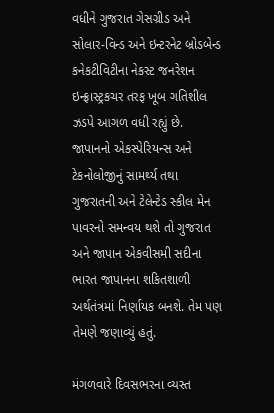વધીને ગુજરાત ગેસગ્રીડ અને સોલાર-વિન્ડ અને ઇન્ટરનેટ બ્રોડબેન્ડ કનેકટીવિટીના નેકસ્ટ જનરેશન ઇન્ફ્રાસ્ટ્રકચર તરફ ખૂબ ગતિશીલ ઝડપે આગળ વધી રહ્યું છે. જાપાનનો એકસ્પેરિયન્સ અને ટેકનોલોજીનું સામર્થ્ય તથા ગુજરાતની અને ટેલેન્ટેડ સ્કીલ મેન પાવરનો સમન્વય થશે તો ગુજરાત અને જાપાન એકવીસમી સદીના ભારત જાપાનના શકિતશાળી અર્થતંત્રમાં નિર્ણાયક બનશે. તેમ પણ તેમણે જણાવ્યું હતું.

મંગળવારે દિવસભરના વ્યસ્ત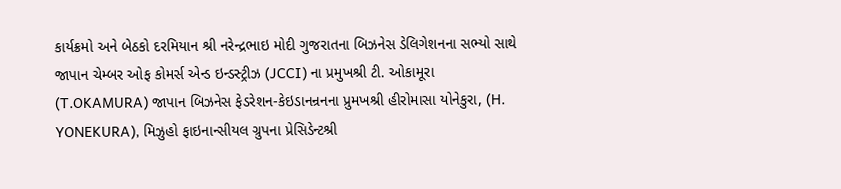કાર્યક્રમો અને બેઠકો દરમિયાન શ્રી નરેન્દ્રભાઇ મોદી ગુજરાતના બિઝનેસ ડેલિગેશનના સભ્યો સાથે જાપાન ચેમ્બર ઓફ કોમર્સ એન્ડ ઇન્ડસ્ટ્રીઝ (JCCI) ના પ્રમુખશ્રી ટી. ઓકામૂરા (T.OKAMURA) જાપાન બિઝનેસ ફેડરેશન-કેઇડાનન્રનના પ્રુમખશ્રી હીરોમાસા યોનેકુરા, (H. YONEKURA), મિઝુહો ફાઇનાન્સીયલ ગ્રુપના પ્રેસિડેન્ટશ્રી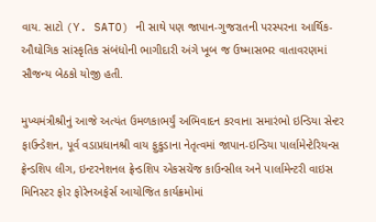વાય. સાટો (Y. SATO) ની સાથે પણ જાપાન-ગુજરાતની પરસ્પરના આર્થિક-ઔઘોગિક સાંસ્કૃતિક સંબંધોની ભાગીદારી અંગે ખૂબ જ ઉષ્માસભર વાતાવરણમાં સૌજન્ય બેઠકો યોજી હતી.

મુખ્યમંત્રીશ્રીનું આજે અત્યંત ઉમળકાભર્યું અભિવાદન કરવાના સમારંભો ઇન્ડિયા સેન્ટર ફાઉન્ડેશન, પૂર્વ વડાપ્રધાનશ્રી વાય ફુકુડાના નેતૃત્વમાં જાપાન-ઇન્ડિયા પાર્લામેન્ટેરિયન્સ ફ્રેન્ડશિપ લીગ, ઇન્ટરનેશનલ ફ્રેન્ડશિપ એકસચેંજ કાઉન્સીલ અને પાર્લામેન્ટરી વાઇસ મિનિસ્ટર ફોર ફોરેનઅફેર્સ આયોજિત કાર્યક્રમોમાં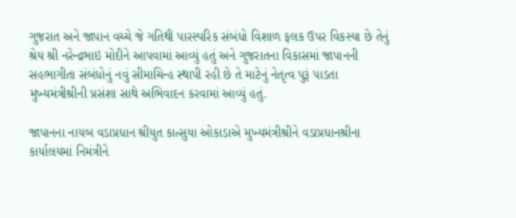ગુજરાત અને જાપાન વચ્ચે જે ગતિથી પારસ્પરિક સંબંધો વિશાળ ફલક ઉપર વિકસ્યા છે તેનું શ્રેય શ્રી નરેન્દ્રભાઇ મોદીને આપવામાં આવ્યું હતું અને ગુજરાતના વિકાસમાં જાપાનની સહભાગીતા સંબંધોનું નવું સીમાચિન્હ સ્થાપી રહી છે તે માટેનું નેતૃત્વ પુરૂં પાડતા મુખ્યમંત્રીશ્રીની પ્રસંશા સાથે અભિવાદન કરવામાં આવ્યું હતું.

જાપાનના નાયબ વડાપ્રધાન શ્રીયુત કાત્સુયા ઓકાડાએ મુખ્યમંત્રીશ્રીને વડાપ્રધાનશ્રીના કાર્યાલયમાં નિમંત્રીને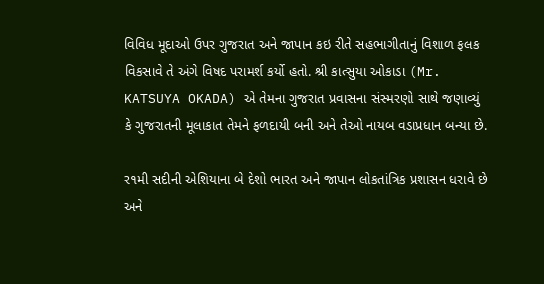વિવિધ મૂદાઓ ઉપર ગુજરાત અને જાપાન કઇ રીતે સહભાગીતાનું વિશાળ ફલક વિકસાવે તે અંગે વિષદ પરામર્શ કર્યો હતો. શ્રી કાત્સુયા ઓકાડા (Mr. KATSUYA OKADA) એ તેમના ગુજરાત પ્રવાસના સંસ્મરણો સાથે જણાવ્યું કે ગુજરાતની મૂલાકાત તેમને ફળદાયી બની અને તેઓ નાયબ વડાપ્રધાન બન્યા છે.

ર૧મી સદીની એશિયાના બે દેશો ભારત અને જાપાન લોકતાંત્રિક પ્રશાસન ધરાવે છે અને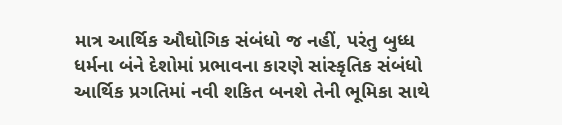માત્ર આર્થિક ઔઘોગિક સંબંધો જ નહીં, પરંતુ બુધ્ધ ધર્મના બંને દેશોમાં પ્રભાવના કારણે સાંસ્કૃતિક સંબંધો આર્થિક પ્રગતિમાં નવી શકિત બનશે તેની ભૂમિકા સાથે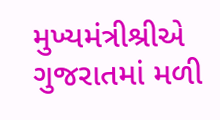મુખ્યમંત્રીશ્રીએ ગુજરાતમાં મળી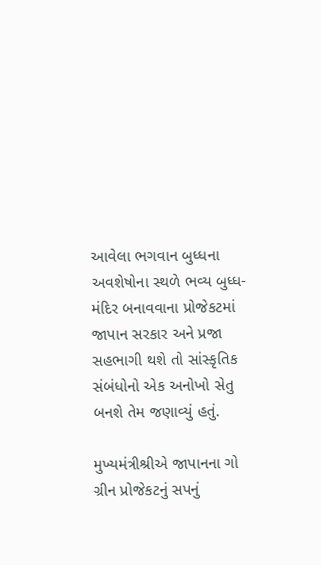આવેલા ભગવાન બુધ્ધના અવશેષોના સ્થળે ભવ્ય બુધ્ધ-મંદિર બનાવવાના પ્રોજેકટમાં જાપાન સરકાર અને પ્રજા સહભાગી થશે તો સાંસ્કૃતિક સંબંધોનો એક અનોખો સેતુ બનશે તેમ જણાવ્યું હતું.

મુખ્યમંત્રીશ્રીએ જાપાનના ગો ગ્રીન પ્રોજેકટનું સપનું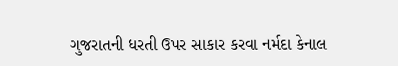ગુજરાતની ધરતી ઉપર સાકાર કરવા નર્મદા કેનાલ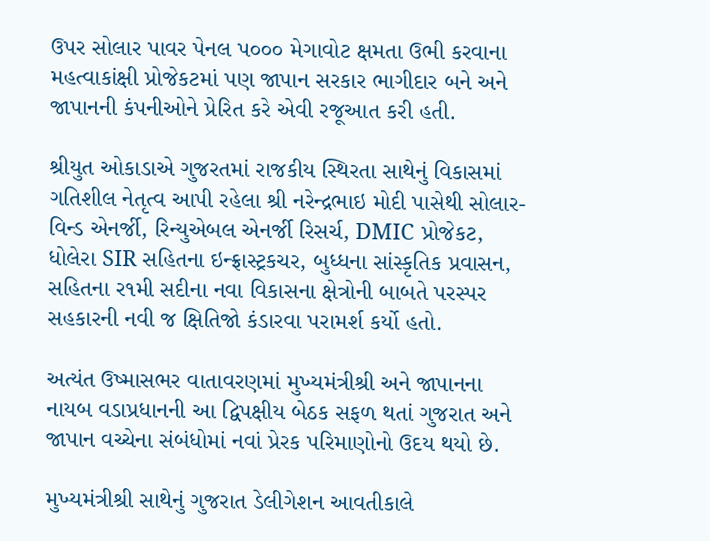ઉપર સોલાર પાવર પેનલ પ૦૦૦ મેગાવોટ ક્ષમતા ઉભી કરવાના મહત્વાકાંક્ષી પ્રોજેકટમાં પણ જાપાન સરકાર ભાગીદાર બને અને જાપાનની કંપનીઓને પ્રેરિત કરે એવી રજૂઆત કરી હતી.

શ્રીયુત ઓકાડાએ ગુજરતમાં રાજકીય સ્થિરતા સાથેનું વિકાસમાં ગતિશીલ નેતૃત્વ આપી રહેલા શ્રી નરેન્દ્રભાઇ મોદી પાસેથી સોલાર-વિન્ડ એનર્જી, રિન્યુએબલ એનર્જી રિસર્ચ, DMIC પ્રોજેકટ, ધોલેરા SIR સહિતના ઇન્ફ્રાસ્ટ્રકચર, બુધ્ધના સાંસ્કૃતિક પ્રવાસન, સહિતના ર૧મી સદીના નવા વિકાસના ક્ષેત્રોની બાબતે પરસ્પર સહકારની નવી જ ક્ષિતિજો કંડારવા પરામર્શ કર્યો હતો.

અત્યંત ઉષ્માસભર વાતાવરણમાં મુખ્યમંત્રીશ્રી અને જાપાનના નાયબ વડાપ્રધાનની આ દ્વિપક્ષીય બેઠક સફળ થતાં ગુજરાત અને જાપાન વચ્ચેના સંબંધોમાં નવાં પ્રેરક પરિમાણોનો ઉદય થયો છે.

મુખ્યમંત્રીશ્રી સાથેનું ગુજરાત ડેલીગેશન આવતીકાલે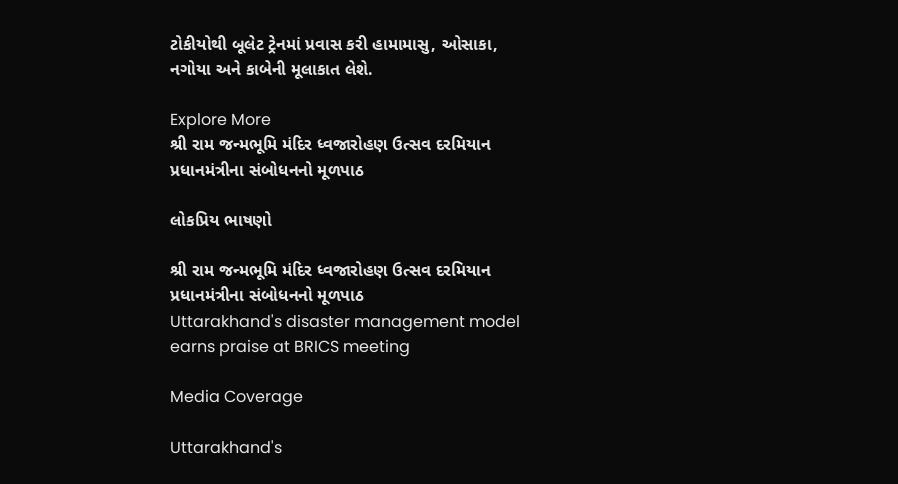ટોકીયોથી બૂલેટ ટ્રેનમાં પ્રવાસ કરી હામામાસુ, ઓસાકા, નગોયા અને કાબેની મૂલાકાત લેશે.

Explore More
શ્રી રામ જન્મભૂમિ મંદિર ધ્વજારોહણ ઉત્સવ દરમિયાન પ્રધાનમંત્રીના સંબોધનનો મૂળપાઠ

લોકપ્રિય ભાષણો

શ્રી રામ જન્મભૂમિ મંદિર ધ્વજારોહણ ઉત્સવ દરમિયાન પ્રધાનમંત્રીના સંબોધનનો મૂળપાઠ
Uttarakhand's disaster management model earns praise at BRICS meeting

Media Coverage

Uttarakhand's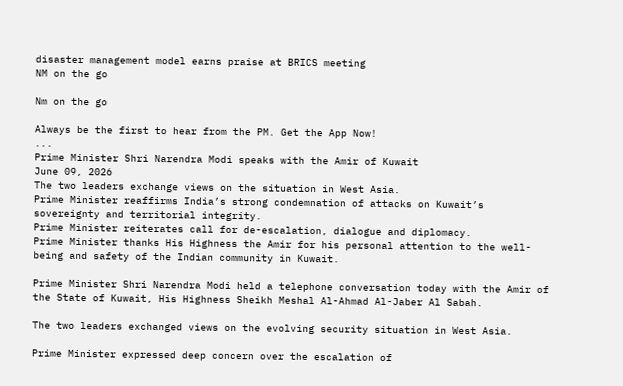disaster management model earns praise at BRICS meeting
NM on the go

Nm on the go

Always be the first to hear from the PM. Get the App Now!
...
Prime Minister Shri Narendra Modi speaks with the Amir of Kuwait
June 09, 2026
The two leaders exchange views on the situation in West Asia.
Prime Minister reaffirms India’s strong condemnation of attacks on Kuwait’s sovereignty and territorial integrity.
Prime Minister reiterates call for de-escalation, dialogue and diplomacy.
Prime Minister thanks His Highness the Amir for his personal attention to the well-being and safety of the Indian community in Kuwait.

Prime Minister Shri Narendra Modi held a telephone conversation today with the Amir of the State of Kuwait, His Highness Sheikh Meshal Al-Ahmad Al-Jaber Al Sabah.

The two leaders exchanged views on the evolving security situation in West Asia.

Prime Minister expressed deep concern over the escalation of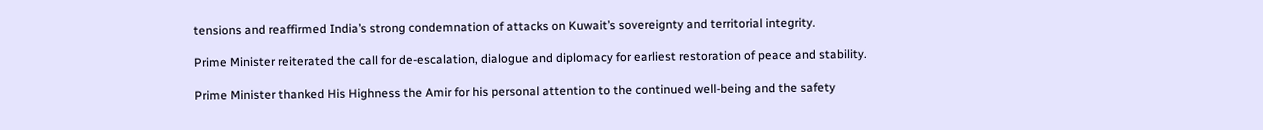tensions and reaffirmed India’s strong condemnation of attacks on Kuwait’s sovereignty and territorial integrity.

Prime Minister reiterated the call for de-escalation, dialogue and diplomacy for earliest restoration of peace and stability.

Prime Minister thanked His Highness the Amir for his personal attention to the continued well-being and the safety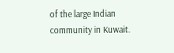of the large Indian community in Kuwait.